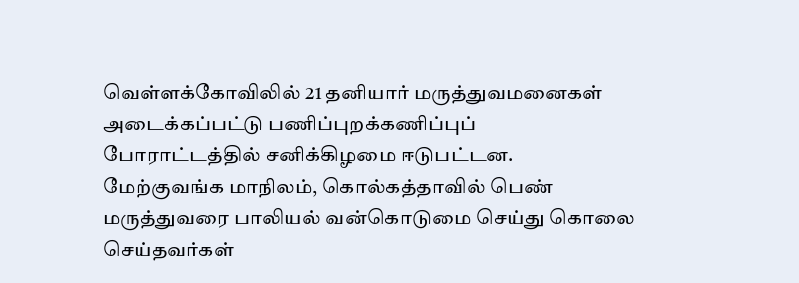வெள்ளக்கோவிலில் 21 தனியார் மருத்துவமனைகள் அடைக்கப்பட்டு பணிப்புறக்கணிப்புப் போராட்டத்தில் சனிக்கிழமை ஈடுபட்டன.
மேற்குவங்க மாநிலம், கொல்கத்தாவில் பெண் மருத்துவரை பாலியல் வன்கொடுமை செய்து கொலை செய்தவர்கள்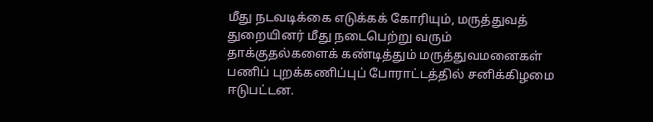மீது நடவடிக்கை எடுக்கக் கோரியும், மருத்துவத் துறையினர் மீது நடைபெற்று வரும் தாக்குதல்களைக் கண்டித்தும் மருத்துவமனைகள் பணிப் புறக்கணிப்புப் போராட்டத்தில் சனிக்கிழமை ஈடுபட்டன.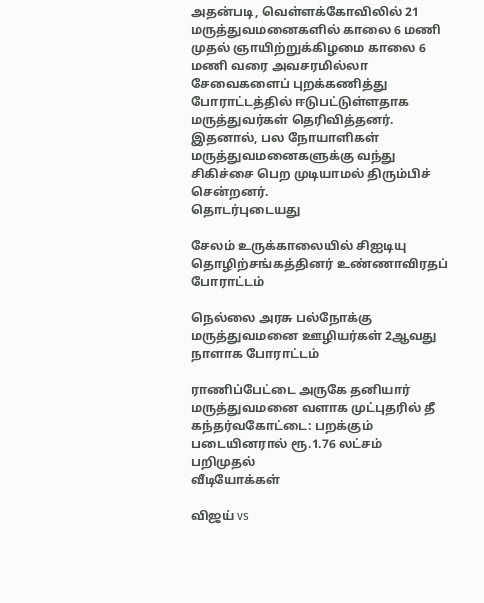அதன்படி, வெள்ளக்கோவிலில் 21 மருத்துவமனைகளில் காலை 6 மணி முதல் ஞாயிற்றுக்கிழமை காலை 6 மணி வரை அவசரமில்லா சேவைகளைப் புறக்கணித்து போராட்டத்தில் ஈடுபட்டுள்ளதாக மருத்துவர்கள் தெரிவித்தனர்.
இதனால், பல நோயாளிகள் மருத்துவமனைகளுக்கு வந்து சிகிச்சை பெற முடியாமல் திரும்பிச் சென்றனர்.
தொடர்புடையது

சேலம் உருக்காலையில் சிஐடியு தொழிற்சங்கத்தினர் உண்ணாவிரதப் போராட்டம்

நெல்லை அரசு பல்நோக்கு மருத்துவமனை ஊழியர்கள் 2ஆவது நாளாக போராட்டம்

ராணிப்பேட்டை அருகே தனியார் மருத்துவமனை வளாக முட்புதரில் தீ
கந்தர்வகோட்டை: பறக்கும் படையினரால் ரூ.1.76 லட்சம் பறிமுதல்
வீடியோக்கள்

விஜய் vs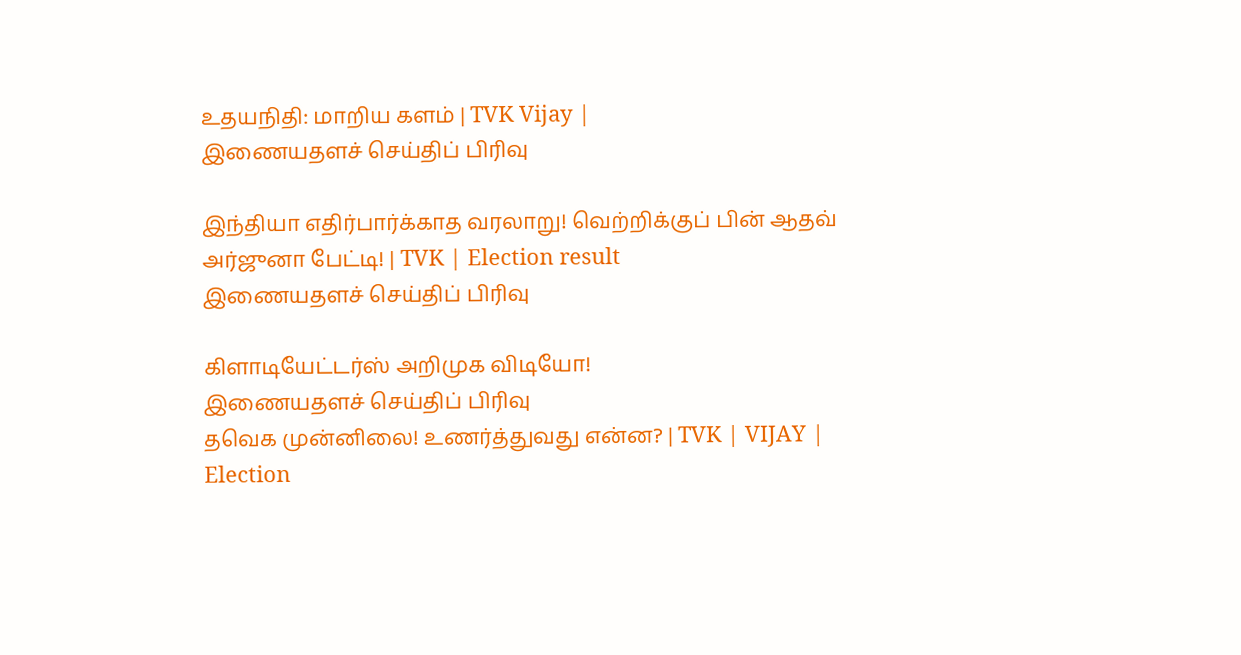உதயநிதி: மாறிய களம் | TVK Vijay |
இணையதளச் செய்திப் பிரிவு

இந்தியா எதிர்பார்க்காத வரலாறு! வெற்றிக்குப் பின் ஆதவ் அர்ஜுனா பேட்டி! | TVK | Election result
இணையதளச் செய்திப் பிரிவு

கிளாடியேட்டர்ஸ் அறிமுக விடியோ!
இணையதளச் செய்திப் பிரிவு
தவெக முன்னிலை! உணர்த்துவது என்ன? | TVK | VIJAY | Election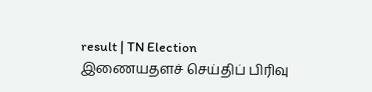result | TN Election
இணையதளச் செய்திப் பிரிவு